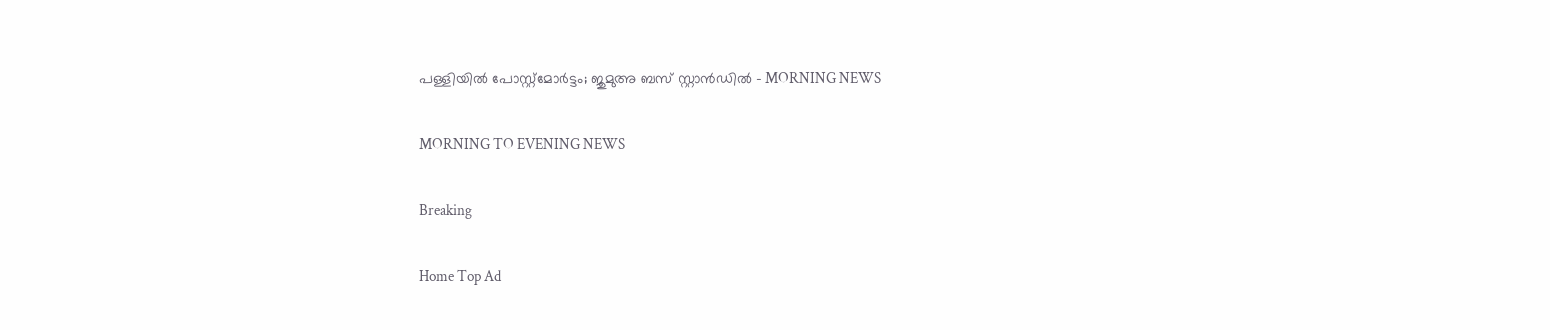പള്ളിയിൽ പോസ്റ്റ്‌മോർട്ടം; ജുമുഅ ബസ് സ്റ്റാൻഡിൽ - MORNING NEWS

MORNING TO EVENING NEWS

Breaking

Home Top Ad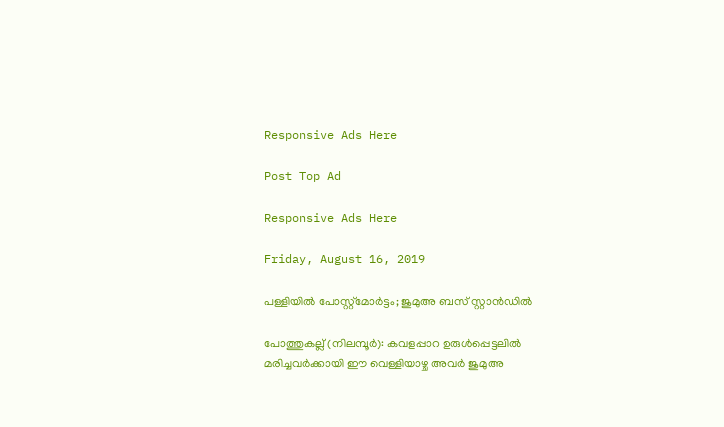Responsive Ads Here

Post Top Ad

Responsive Ads Here

Friday, August 16, 2019

പള്ളിയിൽ പോസ്റ്റ്‌മോർട്ടം; ജുമുഅ ബസ് സ്റ്റാൻഡിൽ

പോത്തുകല്ല് (നിലമ്പൂർ): കവളപ്പാറ ഉരുൾപ്പെട്ടലിൽ മരിച്ചവർക്കായി ഈ വെള്ളിയാഴ്ച അവർ ജുമുഅ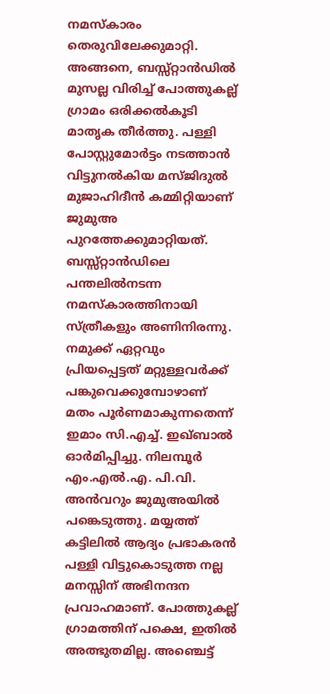നമസ്കാരം തെരുവിലേക്കുമാറ്റി. അങ്ങനെ, ബസ്സ്റ്റാൻഡിൽ മുസല്ല വിരിച്ച് പോത്തുകല്ല് ഗ്രാമം ഒരിക്കൽകൂടി മാതൃക തീർത്തു. പള്ളി പോസ്റ്റുമോർട്ടം നടത്താൻ വിട്ടുനൽകിയ മസ്ജിദുൽ മുജാഹിദീൻ കമ്മിറ്റിയാണ് ജുമുഅ പുറത്തേക്കുമാറ്റിയത്. ബസ്സ്റ്റാൻഡിലെ പന്തലിൽനടന്ന നമസ്കാരത്തിനായി സ്ത്രീകളും അണിനിരന്നു. നമുക്ക് ഏറ്റവും പ്രിയപ്പെട്ടത് മറ്റുള്ളവർക്ക് പങ്കുവെക്കുമ്പോഴാണ് മതം പൂർണമാകുന്നതെന്ന് ഇമാം സി.എച്ച്. ഇഖ്ബാൽ ഓർമിപ്പിച്ചു. നിലമ്പൂർ എം.എൽ.എ. പി.വി. അൻവറും ജുമുഅയിൽ പങ്കെടുത്തു. മയ്യത്ത് കട്ടിലിൽ ആദ്യം പ്രഭാകരൻ പള്ളി വിട്ടുകൊടുത്ത നല്ല മനസ്സിന് അഭിനന്ദന പ്രവാഹമാണ്. പോത്തുകല്ല് ഗ്രാമത്തിന് പക്ഷെ, ഇതിൽ അത്ഭുതമില്ല. അഞ്ചെട്ട്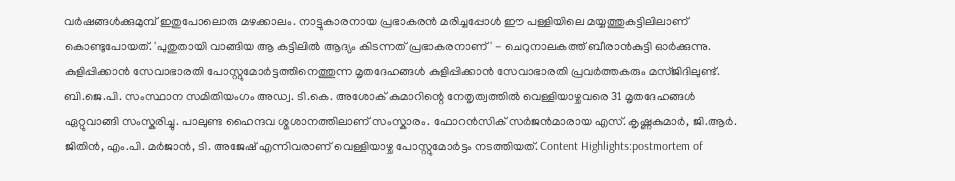വർഷങ്ങൾക്കുമുമ്പ് ഇതുപോലൊരു മഴക്കാലം. നാട്ടുകാരനായ പ്രഭാകരൻ മരിച്ചപ്പോൾ ഈ പള്ളിയിലെ മയ്യത്തുകട്ടിലിലാണ് കൊണ്ടുപോയത്. 'പുതുതായി വാങ്ങിയ ആ കട്ടിലിൽ ആദ്യം കിടന്നത് പ്രഭാകരനാണ്' - ചെറുനാലകത്ത് ബീരാൻകുട്ടി ഓർക്കുന്നു. കുളിപ്പിക്കാൻ സേവാഭാരതി പോസ്റ്റുമോർട്ടത്തിനെത്തുന്ന മൃതദേഹങ്ങൾ കുളിപ്പിക്കാൻ സേവാഭാരതി പ്രവർത്തകരും മസ്ജിദിലുണ്ട്. ബി.ജെ.പി. സംസ്ഥാന സമിതിയംഗം അഡ്വ. ടി.കെ. അശോക് കുമാറിന്റെ നേതൃത്വത്തിൽ വെള്ളിയാഴ്ചവരെ 31 മൃതദേഹങ്ങൾ ഏറ്റുവാങ്ങി സംസ്കരിച്ചു. പാലുണ്ട ഹൈന്ദവ ശ്മശാനത്തിലാണ് സംസ്കാരം. ഫോറൻസിക് സർജൻമാരായ എസ്. കൃഷ്ണകുമാർ, ജി.ആർ. ജിതിൻ, എം.പി. മർജാൻ, ടി. അജേഷ് എന്നിവരാണ് വെള്ളിയാഴ്ച പോസ്റ്റുമോർട്ടം നടത്തിയത്. Content Highlights:postmortem of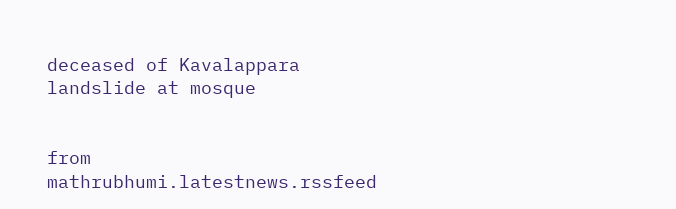deceased of Kavalappara landslide at mosque


from mathrubhumi.latestnews.rssfeed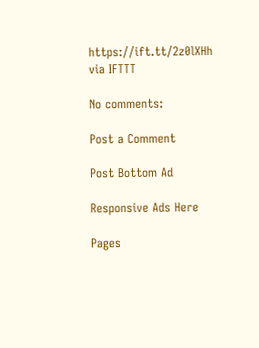https://ift.tt/2z0lXHh
via IFTTT

No comments:

Post a Comment

Post Bottom Ad

Responsive Ads Here

Pages